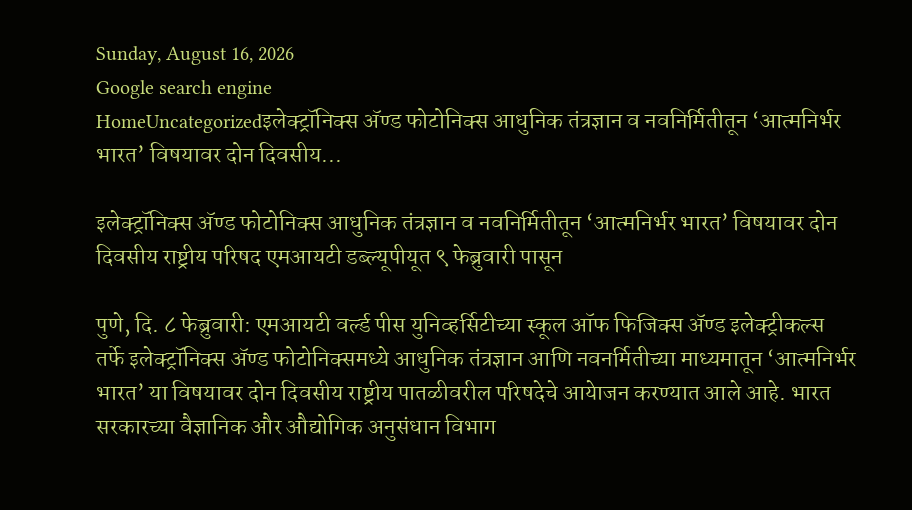Sunday, August 16, 2026
Google search engine
HomeUncategorizedइलेक्ट्रॉनिक्स अ‍ॅण्ड फोटोनिक्स आधुनिक तंत्रज्ञान व नवनिर्मितीतून ‘आत्मनिर्भर भारत’ विषयावर दोन दिवसीय...

इलेक्ट्रॉनिक्स अ‍ॅण्ड फोटोनिक्स आधुनिक तंत्रज्ञान व नवनिर्मितीतून ‘आत्मनिर्भर भारत’ विषयावर दोन दिवसीय राष्ट्रीय परिषद एमआयटी डब्ल्यूपीयूत ९ फेब्रुवारी पासून

पुणे, दि. ८ फेब्रुवारी: एमआयटी वर्ल्ड पीस युनिव्हर्सिटीच्या स्कूल ऑफ फिजिक्स अ‍ॅण्ड इलेक्ट्रीकल्स तर्फे इलेक्ट्रॉनिक्स अ‍ॅण्ड फोटोनिक्समध्ये आधुनिक तंत्रज्ञान आणि नवनर्मितीच्या माध्यमातून ‘आत्मनिर्भर भारत’ या विषयावर दोन दिवसीय राष्ट्रीय पातळीवरील परिषदेचे आयेाजन करण्यात आले आहे. भारत सरकारच्या वैज्ञानिक और औद्योगिक अनुसंधान विभाग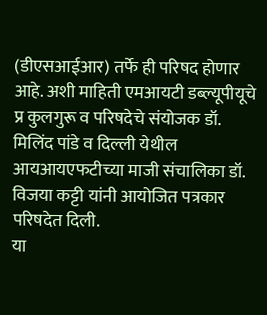(डीएसआईआर) तर्फे ही परिषद होणार आहे. अशी माहिती एमआयटी डब्ल्यूपीयूचे प्र कुलगुरू व परिषदेचे संयोजक डॉ. मिलिंद पांडे व दिल्ली येथील आयआयएफटीच्या माजी संचालिका डॉ. विजया कट्टी यांनी आयोजित पत्रकार परिषदेत दिली.
या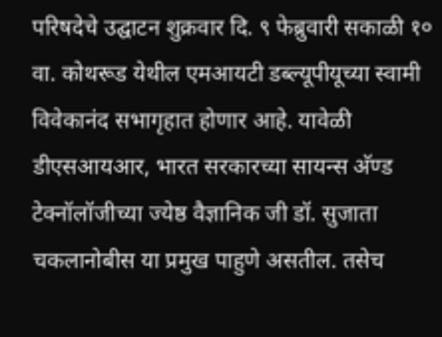परिषदेचे उद्घाटन शुक्रवार दि. ९ फेब्रुवारी सकाळी १० वा. कोथरूड येथील एमआयटी डब्ल्यूपीयूच्या स्वामी विवेकानंद सभागृहात होणार आहे. यावेळी डीएसआयआर, भारत सरकारच्या सायन्स अ‍ॅण्ड टेक्नॉलॉजीच्या ज्येष्ठ वैज्ञानिक जी डॉ. सुजाता चकलानोबीस या प्रमुख पाहुणे असतील. तसेच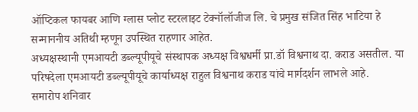ऑप्टिकल फायबर आणि ग्लास प्लोट स्टरलाइट टेक्नॉलॉजीज लि. चे प्रमुख संजित सिंह भाटिया हे सन्माननीय अतिथी म्हणून उपस्थित राहणार आहेत.
अध्यक्षस्थानी एमआयटी डब्ल्यूपीयूचे संस्थापक अध्यक्ष विश्वधर्मी प्रा.डॉ विश्वनाथ दा. कराड असतील. या परिषदेला एमआयटी डब्ल्यूपीयूचे कार्याध्यक्ष राहुल विश्वनाथ कराड यांचे मार्गदर्शन लाभले आहे.
समारोप शनिवार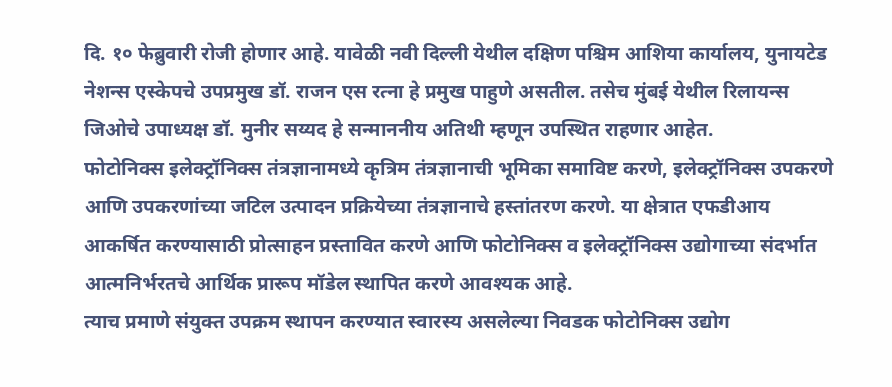दि. १० फेब्रुवारी रोजी होणार आहे. यावेळी नवी दिल्ली येथील दक्षिण पश्चिम आशिया कार्यालय, युनायटेड नेशन्स एस्केपचे उपप्रमुख डॉ. राजन एस रत्ना हे प्रमुख पाहुणे असतील. तसेच मुंबई येथील रिलायन्स जिओचे उपाध्यक्ष डॉ. मुनीर सय्यद हे सन्माननीय अतिथी म्हणून उपस्थित राहणार आहेत.
फोटोनिक्स इलेक्ट्रॉनिक्स तंत्रज्ञानामध्ये कृत्रिम तंत्रज्ञानाची भूमिका समाविष्ट करणे, इलेक्ट्रॉनिक्स उपकरणे आणि उपकरणांच्या जटिल उत्पादन प्रक्रियेच्या तंत्रज्ञानाचे हस्तांतरण करणे. या क्षेत्रात एफडीआय आकर्षित करण्यासाठी प्रोत्साहन प्रस्तावित करणे आणि फोटोनिक्स व इलेक्ट्रॉनिक्स उद्योगाच्या संदर्भात आत्मनिर्भरतचे आर्थिक प्रारूप मॉडेल स्थापित करणे आवश्यक आहे.
त्याच प्रमाणे संयुक्त उपक्रम स्थापन करण्यात स्वारस्य असलेल्या निवडक फोटोनिक्स उद्योग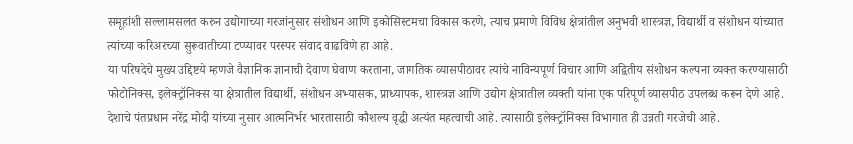समूहांशी सल्लामसलत करुन उद्योगाच्या गरजांनुसार संशोधन आणि इकोसिस्टमचा विकास करणे, त्याच प्रमाणे विविध क्षेत्रांतील अनुभवी शास्त्रज्ञ, विद्यार्थी व संशोधन यांच्यात त्यांच्या करिअरच्या सुरूवातीच्या टप्प्यावर परस्पर संवाद वाढविणे हा आहे.
या परिषदेचे मुख्य उद्दिष्टये म्हणजे वैज्ञानिक ज्ञानाची देवाण घेवाण करताना, जागतिक व्यासपीठावर त्यांचे नाविन्यपूर्ण विचार आणि अद्वितीय संशोधन कल्पना व्यक्त करण्यासाठी फोटोनिक्स, इलेक्ट्रॉनिक्स या क्षेत्रातील विद्यार्थी, संशोधन अभ्यासक, प्राध्यापक, शास्त्रज्ञ आणि उद्योग क्षेत्रातील व्यक्ती यांना एक परिपूर्ण व्यासपीठ उपलब्ध करून देणे आहे.
देशाचे पंतप्रधान नरेंद्र मोदी यांच्या नुसार आत्मनिर्भर भारतासाठी कौशल्य वृद्धी अत्यंत महत्वाची आहे. त्यासाठी इलेक्ट्रॉनिक्स विभागात ही उन्नती गरजेची आहे.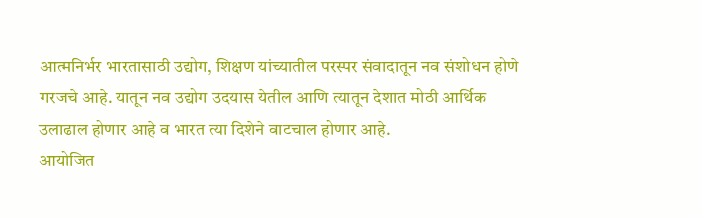आत्मनिर्भर भारतासाठी उद्योग, शिक्षण यांच्यातील परस्पर संवादातून नव संशोधन होणे गरजचे आहे. यातून नव उद्योग उदयास येतील आणि त्यातून देशात मोठी आर्थिक उलाढाल होणार आहे व भारत त्या दिशेने वाटचाल होणार आहे.
आयोजित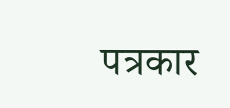पत्रकार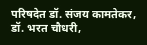परिषदेत डॉ. संजय कामतेकर, डॉ. भरत चौधरी,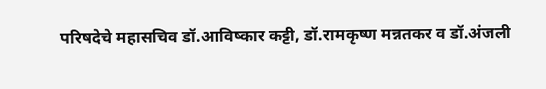परिषदेचे महासचिव डॉ.आविष्कार कट्टी, डॉ.रामकृष्ण मन्नतकर व डॉ.अंजली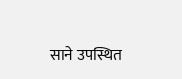साने उपस्थित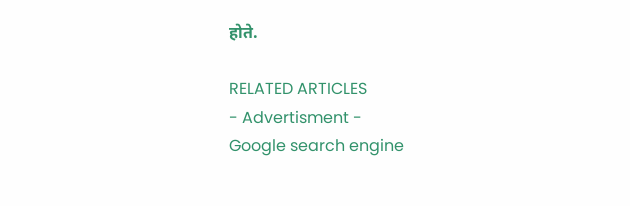होते.

RELATED ARTICLES
- Advertisment -
Google search engine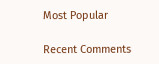Most Popular

Recent Comments